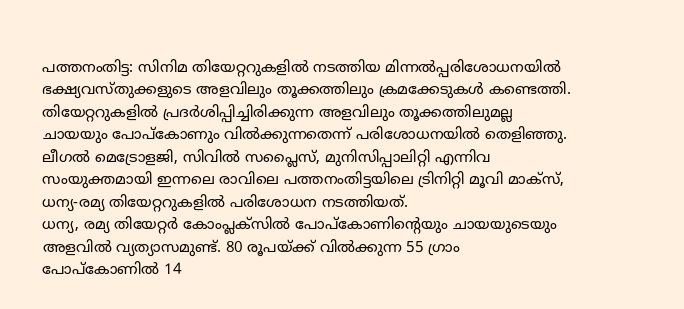പത്തനംതിട്ട: സിനിമ തിയേറ്ററുകളിൽ നടത്തിയ മിന്നൽപ്പരിശോധനയിൽ ഭക്ഷ്യവസ്തുക്കളുടെ അളവിലും തൂക്കത്തിലും ക്രമക്കേടുകൾ കണ്ടെത്തി. തിയേറ്ററുകളിൽ പ്രദർശിപ്പിച്ചിരിക്കുന്ന അളവിലും തൂക്കത്തിലുമല്ല ചായയും പോപ്കോണും വിൽക്കുന്നതെന്ന് പരിശോധനയിൽ തെളിഞ്ഞു. ലീഗൽ മെട്രോളജി, സിവിൽ സപ്ലൈസ്, മുനിസിപ്പാലിറ്റി എന്നിവ സംയുക്തമായി ഇന്നലെ രാവിലെ പത്തനംതിട്ടയിലെ ട്രിനിറ്റി മൂവി മാക്സ്, ധന്യ-രമ്യ തിയേറ്ററുകളിൽ പരിശോധന നടത്തിയത്.
ധന്യ, രമ്യ തിയേറ്റർ കോംപ്ലക്സിൽ പോപ്കോണിന്റെയും ചായയുടെയും അളവിൽ വ്യത്യാസമുണ്ട്. 80 രൂപയ്ക്ക് വിൽക്കുന്ന 55 ഗ്രാം പോപ്കോണിൽ 14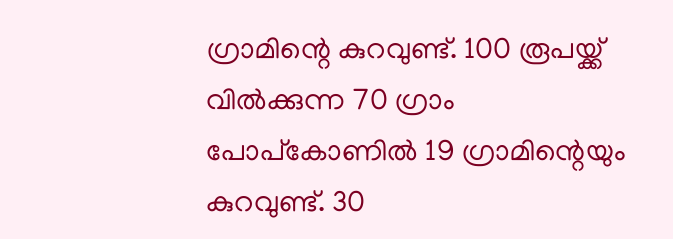ഗ്രാമിന്റെ കുറവുണ്ട്. 100 രൂപയ്ക്ക് വിൽക്കുന്ന 70 ഗ്രാം പോപ്കോണിൽ 19 ഗ്രാമിന്റെയും കുറവുണ്ട്. 30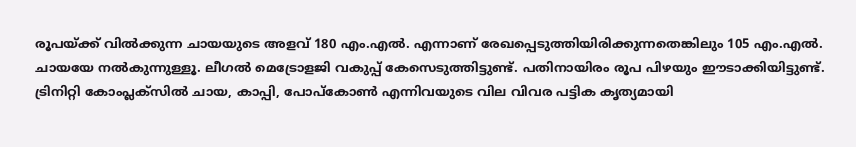രൂപയ്ക്ക് വിൽക്കുന്ന ചായയുടെ അളവ് 180 എം.എൽ. എന്നാണ് രേഖപ്പെടുത്തിയിരിക്കുന്നതെങ്കിലും 105 എം.എൽ. ചായയേ നൽകുന്നുള്ളൂ. ലീഗൽ മെട്രോളജി വകുപ്പ് കേസെടുത്തിട്ടുണ്ട്. പതിനായിരം രൂപ പിഴയും ഈടാക്കിയിട്ടുണ്ട്. ട്രിനിറ്റി കോംപ്ലക്സിൽ ചായ, കാപ്പി, പോപ്കോൺ എന്നിവയുടെ വില വിവര പട്ടിക കൃത്യമായി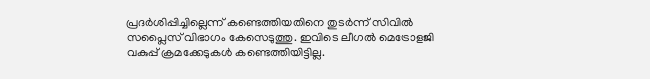പ്രദർശിപ്പിച്ചില്ലെന്ന് കണ്ടെത്തിയതിനെ തുടർന്ന് സിവിൽ സപ്ലൈസ് വിഭാഗം കേസെടുത്തു. ഇവിടെ ലീഗൽ മെട്രോളജി വകുപ്പ് ക്രമക്കേടുകൾ കണ്ടെത്തിയിട്ടില്ല.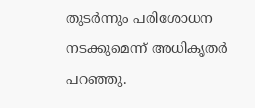തുടർന്നും പരിശോധന നടക്കുമെന്ന് അധികൃതർ പറഞ്ഞു.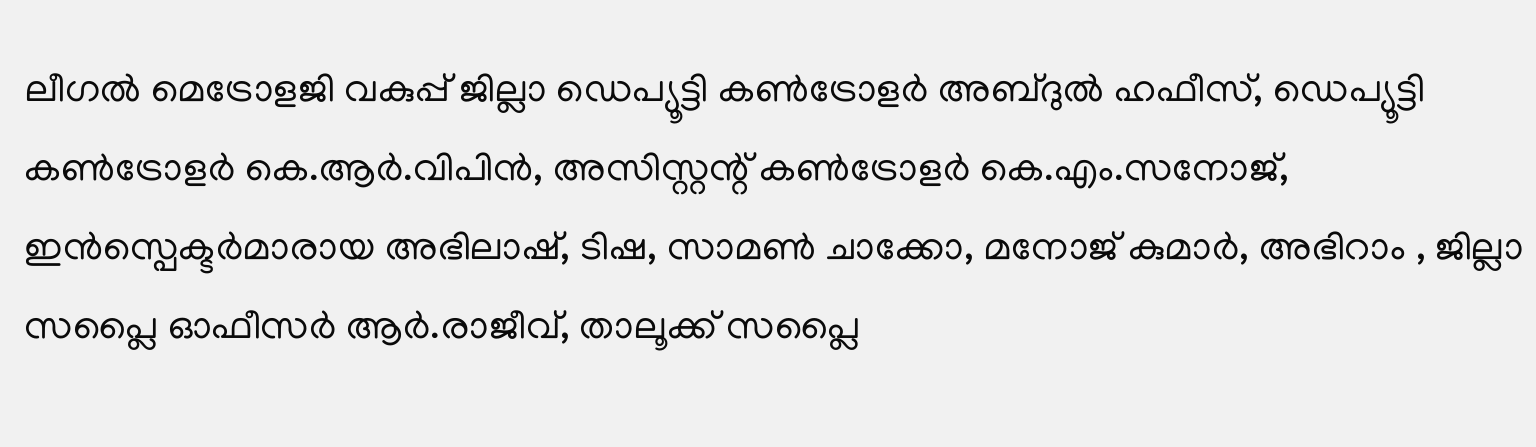ലീഗൽ മെട്രോളജി വകുപ്പ് ജില്ലാ ഡെപ്യൂട്ടി കൺട്രോളർ അബ്ദുൽ ഹഫീസ്, ഡെപ്യൂട്ടി കൺട്രോളർ കെ.ആർ.വിപിൻ, അസിസ്റ്റന്റ് കൺട്രോളർ കെ.എം.സനോജ്, ഇൻസ്പെക്ടർമാരായ അഭിലാഷ്, ടിഷ, സാമൺ ചാക്കോ, മനോജ് കുമാർ, അഭിറാം , ജില്ലാ സപ്ലൈ ഓഫീസർ ആർ.രാജീവ്, താലൂക്ക് സപ്ലൈ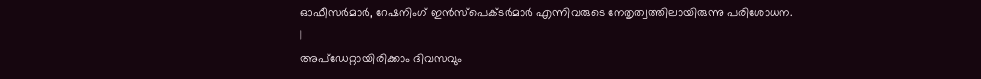ഓഫീസർമാർ, റേഷനിംഗ് ഇൻസ്പെക്ടർമാർ എന്നിവരുടെ നേതൃത്വത്തിലായിരുന്നു പരിശോധന.
|
അപ്ഡേറ്റായിരിക്കാം ദിവസവും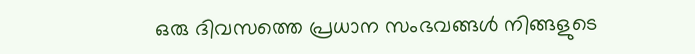ഒരു ദിവസത്തെ പ്രധാന സംഭവങ്ങൾ നിങ്ങളുടെ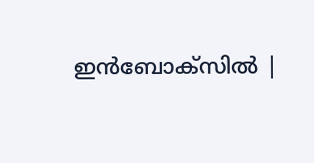ഇൻബോക്സിൽ |